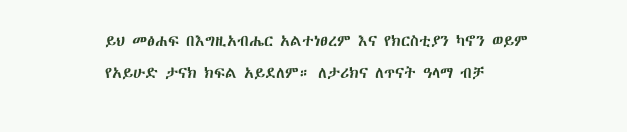ይህ መፅሐፍ በእግዚአብሔር አልተነፀረም እና የክርስቲያን ካኖን ወይም የአይሁድ ታናክ ክፍል አይደለም። ለታሪክና ለጥናት ዓላማ ብቻ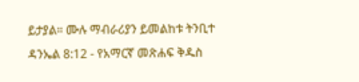ይታያል። ሙሉ ማብራሪያን ይመልከቱ ትንቢተ ዳንኤል 8:12 - የአማርኛ መጽሐፍ ቅዱስ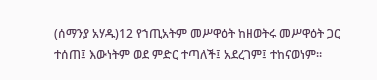(ሰማንያ አሃዱ)12 የኀጢአትም መሥዋዕት ከዘወትሩ መሥዋዕት ጋር ተሰጠ፤ እውነትም ወደ ምድር ተጣለች፤ አደረገም፤ ተከናወነም።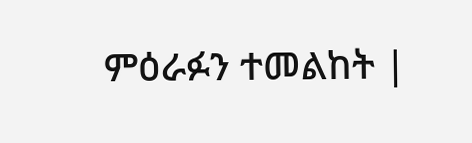ምዕራፉን ተመልከት |